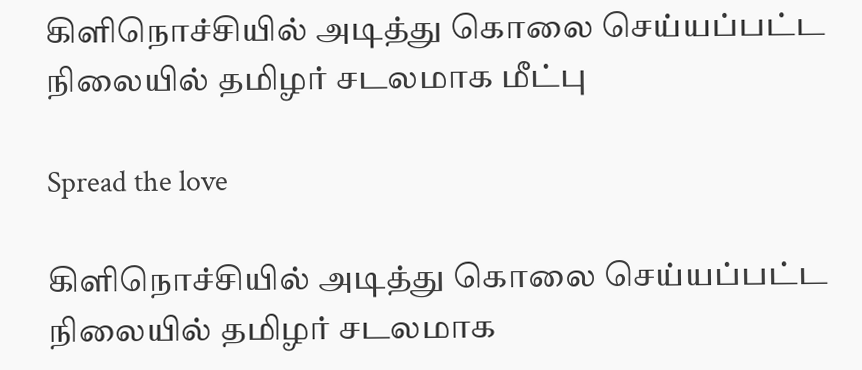கிளிநொச்சியில் அடித்து கொலை செய்யப்பட்ட நிலையில் தமிழர் சடலமாக மீட்பு

Spread the love

கிளிநொச்சியில் அடித்து கொலை செய்யப்பட்ட நிலையில் தமிழர் சடலமாக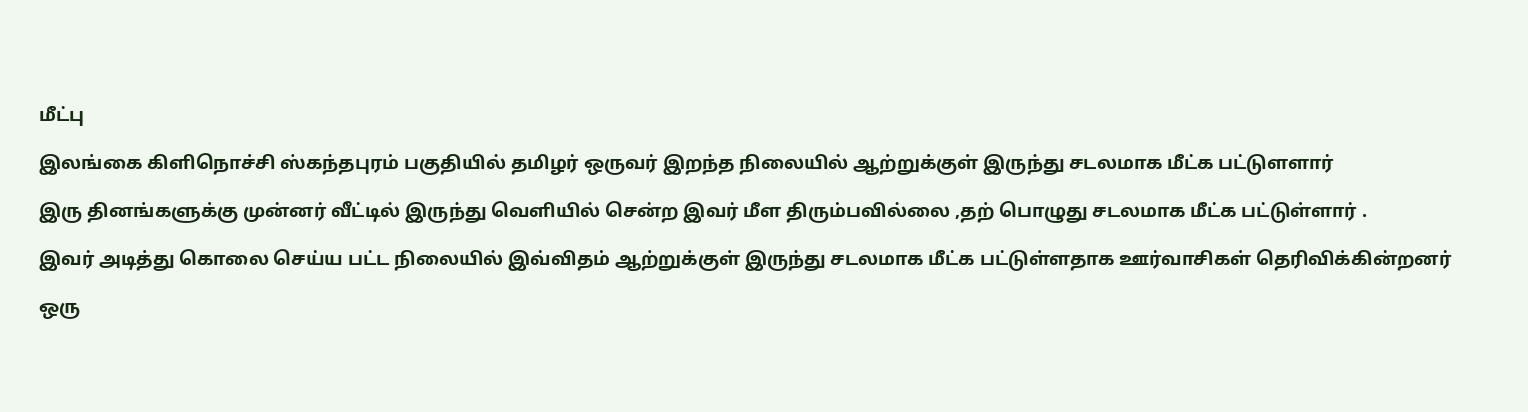மீட்பு

இலங்கை கிளிநொச்சி ஸ்கந்தபுரம் பகுதியில் தமிழர் ஒருவர் இறந்த நிலையில் ஆற்றுக்குள் இருந்து சடலமாக மீட்க பட்டுளளார்

இரு தினங்களுக்கு முன்னர் வீட்டில் இருந்து வெளியில் சென்ற இவர் மீள திரும்பவில்லை ,தற் பொழுது சடலமாக மீட்க பட்டுள்ளார் .

இவர் அடித்து கொலை செய்ய பட்ட நிலையில் இவ்விதம் ஆற்றுக்குள் இருந்து சடலமாக மீட்க பட்டுள்ளதாக ஊர்வாசிகள் தெரிவிக்கின்றனர்

ஒரு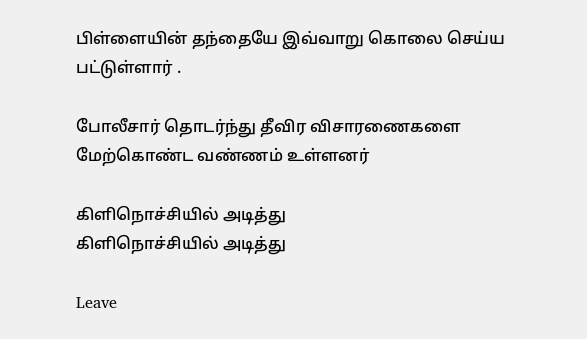பிள்ளையின் தந்தையே இவ்வாறு கொலை செய்ய பட்டுள்ளார் .

போலீசார் தொடர்ந்து தீவிர விசாரணைகளை மேற்கொண்ட வண்ணம் உள்ளனர்

கிளிநொச்சியில் அடித்து
கிளிநொச்சியில் அடித்து

Leave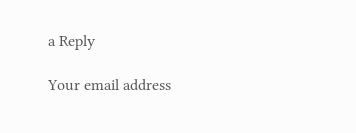a Reply

Your email address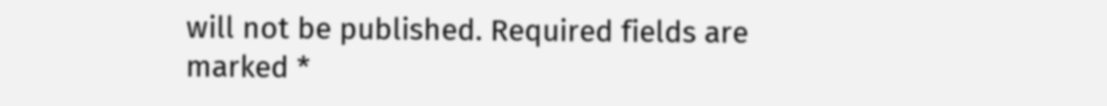will not be published. Required fields are marked *